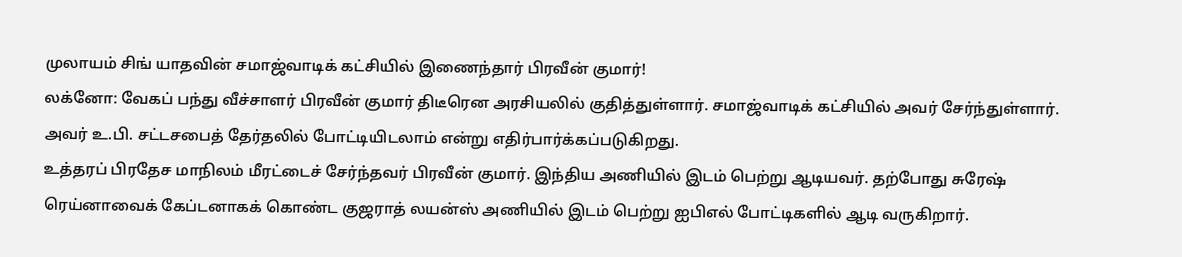முலாயம் சிங் யாதவின் சமாஜ்வாடிக் கட்சியில் இணைந்தார் பிரவீன் குமார்!
லக்னோ: வேகப் பந்து வீச்சாளர் பிரவீன் குமார் திடீரென அரசியலில் குதித்துள்ளார். சமாஜ்வாடிக் கட்சியில் அவர் சேர்ந்துள்ளார். அவர் உ.பி. சட்டசபைத் தேர்தலில் போட்டியிடலாம் என்று எதிர்பார்க்கப்படுகிறது.
உத்தரப் பிரதேச மாநிலம் மீரட்டைச் சேர்ந்தவர் பிரவீன் குமார். இந்திய அணியில் இடம் பெற்று ஆடியவர். தற்போது சுரேஷ் ரெய்னாவைக் கேப்டனாகக் கொண்ட குஜராத் லயன்ஸ் அணியில் இடம் பெற்று ஐபிஎல் போட்டிகளில் ஆடி வருகிறார்.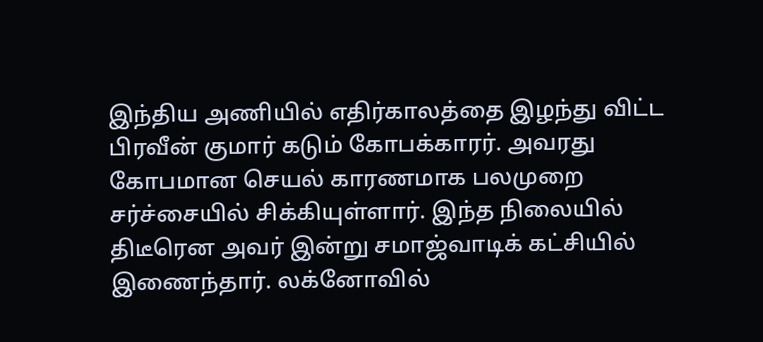இந்திய அணியில் எதிர்காலத்தை இழந்து விட்ட பிரவீன் குமார் கடும் கோபக்காரர். அவரது கோபமான செயல் காரணமாக பலமுறை சர்ச்சையில் சிக்கியுள்ளார். இந்த நிலையில் திடீரென அவர் இன்று சமாஜ்வாடிக் கட்சியில் இணைந்தார். லக்னோவில்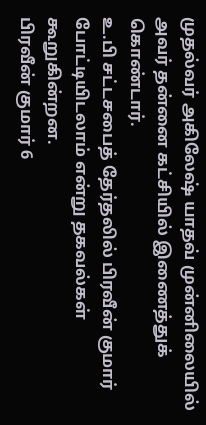முதல்வர் அகிலேஷ் யாதவ் முன்னிலையில் அவர் தன்னை கட்சியில் இணைத்துக் கொண்டார்.
உ.பி சட்டசபைத் தேர்தலில் பிரவீன் குமார் போட்டியிடலாம் என்று தகவல்கள் கூறுகின்றன.
பிரவீன் குமார் 6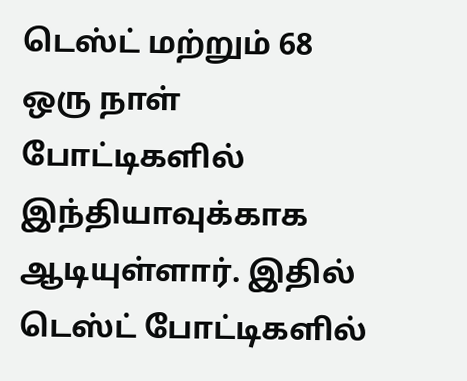டெஸ்ட் மற்றும் 68 ஒரு நாள் போட்டிகளில் இந்தியாவுக்காக ஆடியுள்ளார். இதில் டெஸ்ட் போட்டிகளில்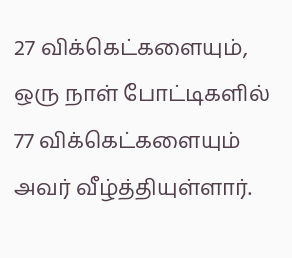27 விக்கெட்களையும், ஒரு நாள் போட்டிகளில் 77 விக்கெட்களையும் அவர் வீழ்த்தியுள்ளார்.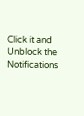Click it and Unblock the Notifications